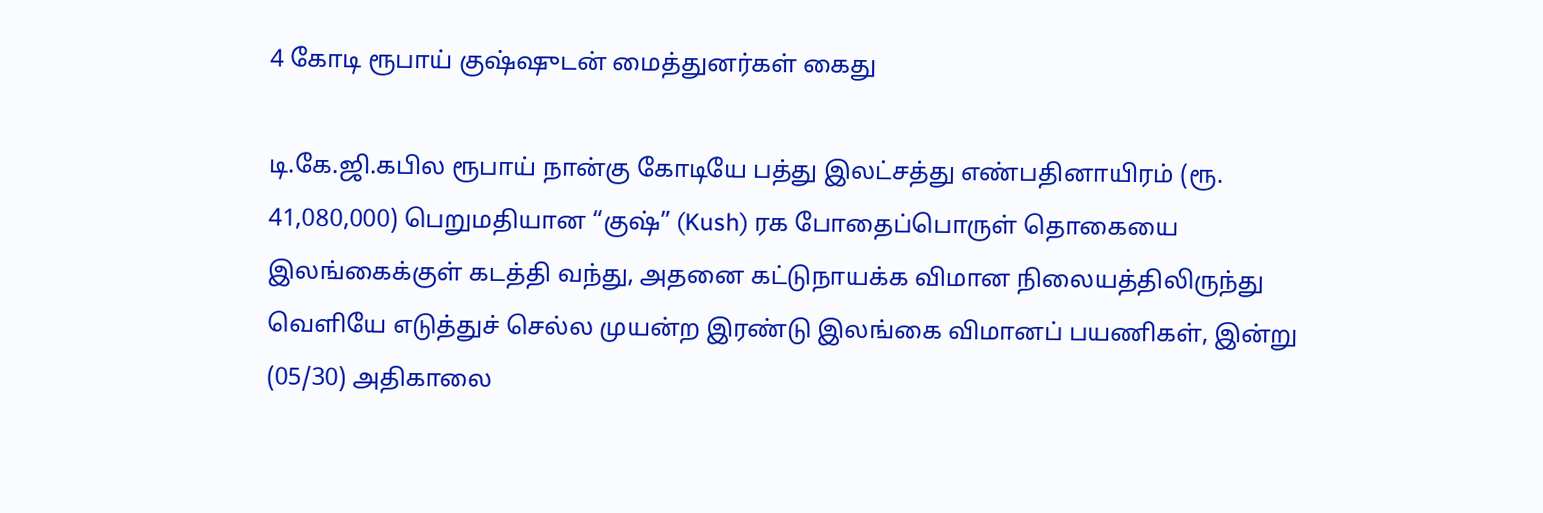4 கோடி ரூபாய் குஷ்ஷுடன் மைத்துனர்கள் கைது

டி.கே.ஜி.கபில ரூபாய் நான்கு கோடியே பத்து இலட்சத்து எண்பதினாயிரம் (ரூ. 41,080,000) பெறுமதியான “குஷ்” (Kush) ரக போதைப்பொருள் தொகையை இலங்கைக்குள் கடத்தி வந்து, அதனை கட்டுநாயக்க விமான நிலையத்திலிருந்து வெளியே எடுத்துச் செல்ல முயன்ற இரண்டு இலங்கை விமானப் பயணிகள், இன்று (05/30) அதிகாலை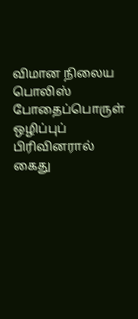விமான நிலைய பொலிஸ் போதைப்பொருள் ஒழிப்புப் பிரிவினரால் கைது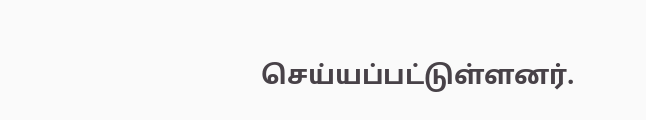செய்யப்பட்டுள்ளனர்.